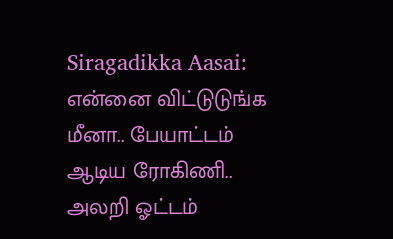Siragadikka Aasai: என்னை விட்டுடுங்க மீனா.. பேயாட்டம் ஆடிய ரோகிணி.. அலறி ஓட்டம்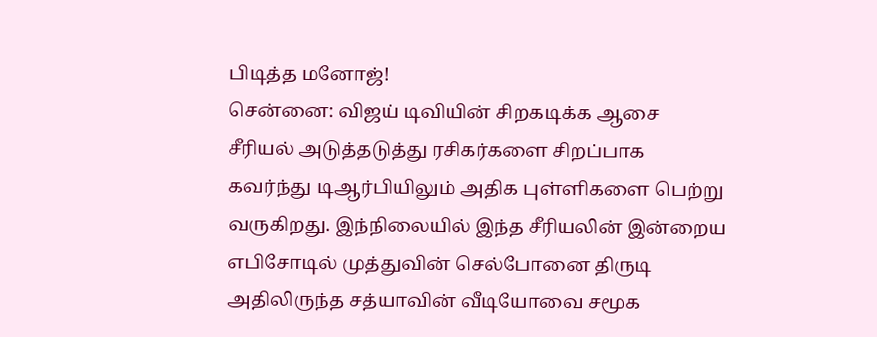பிடித்த மனோஜ்!
சென்னை: விஜய் டிவியின் சிறகடிக்க ஆசை சீரியல் அடுத்தடுத்து ரசிகர்களை சிறப்பாக கவர்ந்து டிஆர்பியிலும் அதிக புள்ளிகளை பெற்று வருகிறது. இந்நிலையில் இந்த சீரியலின் இன்றைய எபிசோடில் முத்துவின் செல்போனை திருடி அதிலிருந்த சத்யாவின் வீடியோவை சமூக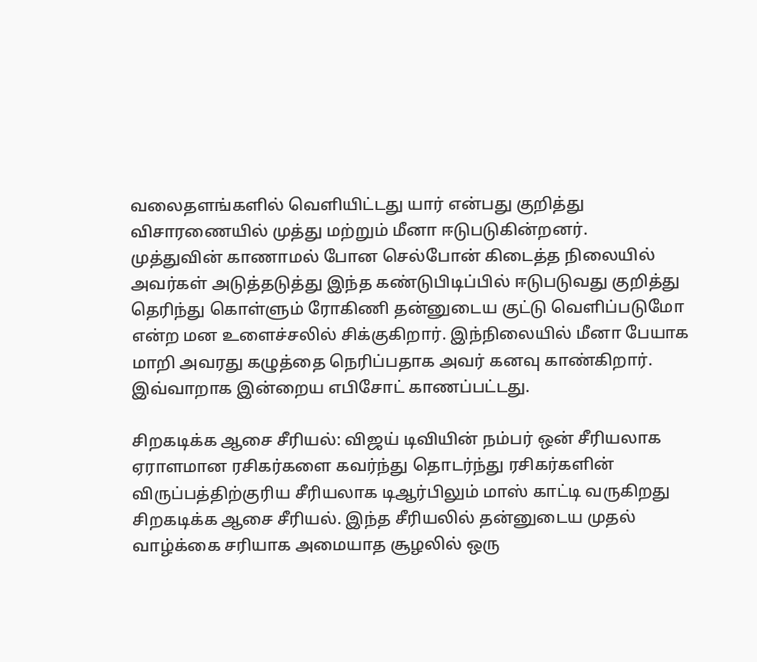வலைதளங்களில் வெளியிட்டது யார் என்பது குறித்து விசாரணையில் முத்து மற்றும் மீனா ஈடுபடுகின்றனர்.
முத்துவின் காணாமல் போன செல்போன் கிடைத்த நிலையில் அவர்கள் அடுத்தடுத்து இந்த கண்டுபிடிப்பில் ஈடுபடுவது குறித்து தெரிந்து கொள்ளும் ரோகிணி தன்னுடைய குட்டு வெளிப்படுமோ என்ற மன உளைச்சலில் சிக்குகிறார். இந்நிலையில் மீனா பேயாக மாறி அவரது கழுத்தை நெரிப்பதாக அவர் கனவு காண்கிறார். இவ்வாறாக இன்றைய எபிசோட் காணப்பட்டது.

சிறகடிக்க ஆசை சீரியல்: விஜய் டிவியின் நம்பர் ஒன் சீரியலாக ஏராளமான ரசிகர்களை கவர்ந்து தொடர்ந்து ரசிகர்களின் விருப்பத்திற்குரிய சீரியலாக டிஆர்பிலும் மாஸ் காட்டி வருகிறது சிறகடிக்க ஆசை சீரியல். இந்த சீரியலில் தன்னுடைய முதல் வாழ்க்கை சரியாக அமையாத சூழலில் ஒரு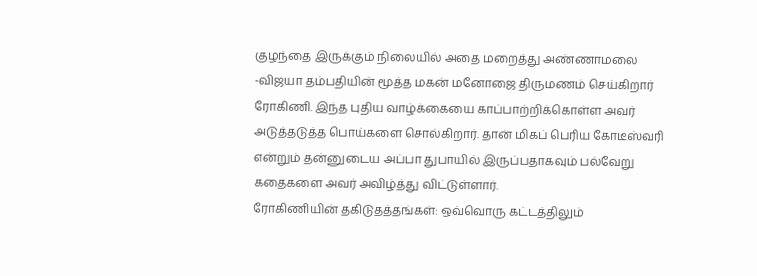குழந்தை இருக்கும் நிலையில் அதை மறைத்து அண்ணாமலை -விஜயா தம்பதியின் மூத்த மகன் மனோஜை திருமணம் செய்கிறார் ரோகிணி. இந்த புதிய வாழ்க்கையை காப்பாற்றிக்கொள்ள அவர் அடுத்தடுத்த பொய்களை சொல்கிறார். தான் மிகப் பெரிய கோடீஸ்வரி என்றும் தன்னுடைய அப்பா துபாயில் இருப்பதாகவும் பல்வேறு கதைகளை அவர் அவிழ்த்து விட்டுள்ளார்.
ரோகிணியின் தகிடுதத்தங்கள்: ஒவ்வொரு கட்டத்திலும்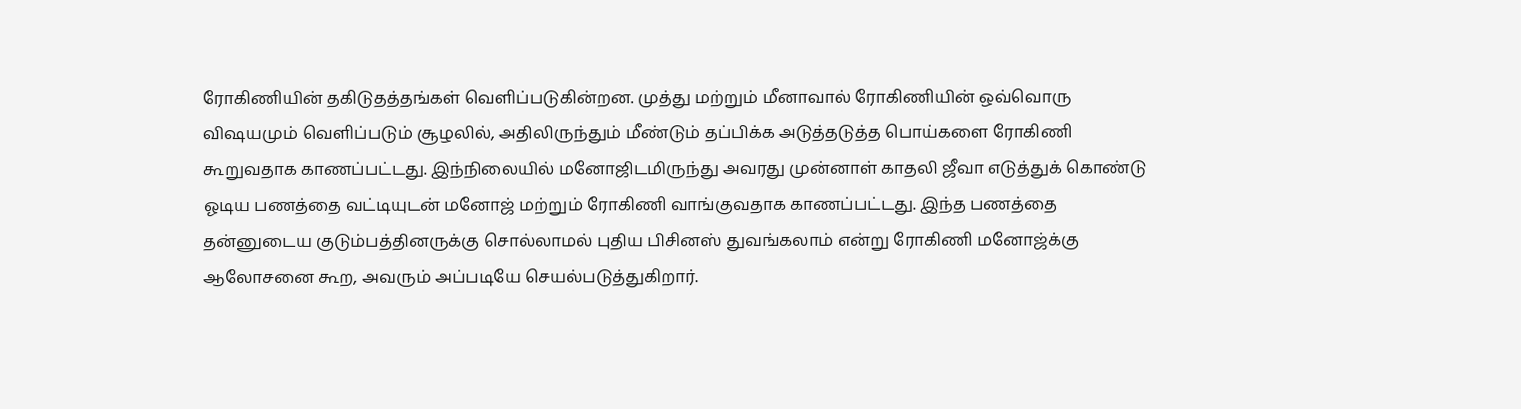ரோகிணியின் தகிடுதத்தங்கள் வெளிப்படுகின்றன. முத்து மற்றும் மீனாவால் ரோகிணியின் ஒவ்வொரு விஷயமும் வெளிப்படும் சூழலில், அதிலிருந்தும் மீண்டும் தப்பிக்க அடுத்தடுத்த பொய்களை ரோகிணி கூறுவதாக காணப்பட்டது. இந்நிலையில் மனோஜிடமிருந்து அவரது முன்னாள் காதலி ஜீவா எடுத்துக் கொண்டு ஓடிய பணத்தை வட்டியுடன் மனோஜ் மற்றும் ரோகிணி வாங்குவதாக காணப்பட்டது. இந்த பணத்தை தன்னுடைய குடும்பத்தினருக்கு சொல்லாமல் புதிய பிசினஸ் துவங்கலாம் என்று ரோகிணி மனோஜ்க்கு ஆலோசனை கூற, அவரும் அப்படியே செயல்படுத்துகிறார்.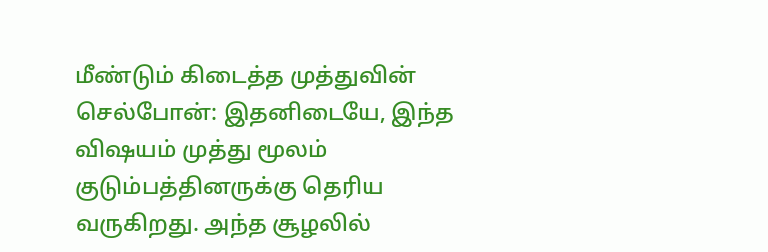மீண்டும் கிடைத்த முத்துவின் செல்போன்: இதனிடையே, இந்த விஷயம் முத்து மூலம் குடும்பத்தினருக்கு தெரிய வருகிறது. அந்த சூழலில்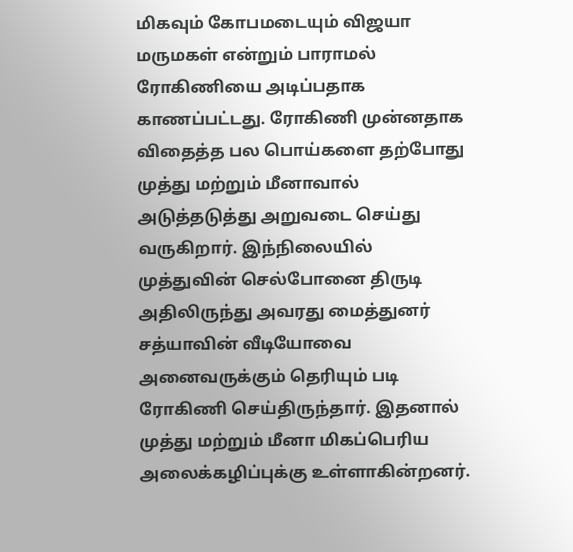மிகவும் கோபமடையும் விஜயா மருமகள் என்றும் பாராமல் ரோகிணியை அடிப்பதாக காணப்பட்டது. ரோகிணி முன்னதாக விதைத்த பல பொய்களை தற்போது முத்து மற்றும் மீனாவால் அடுத்தடுத்து அறுவடை செய்து வருகிறார். இந்நிலையில் முத்துவின் செல்போனை திருடி அதிலிருந்து அவரது மைத்துனர் சத்யாவின் வீடியோவை அனைவருக்கும் தெரியும் படி ரோகிணி செய்திருந்தார். இதனால் முத்து மற்றும் மீனா மிகப்பெரிய அலைக்கழிப்புக்கு உள்ளாகின்றனர்.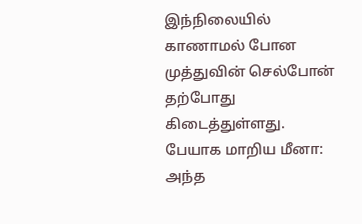இந்நிலையில் காணாமல் போன முத்துவின் செல்போன் தற்போது கிடைத்துள்ளது.
பேயாக மாறிய மீனா: அந்த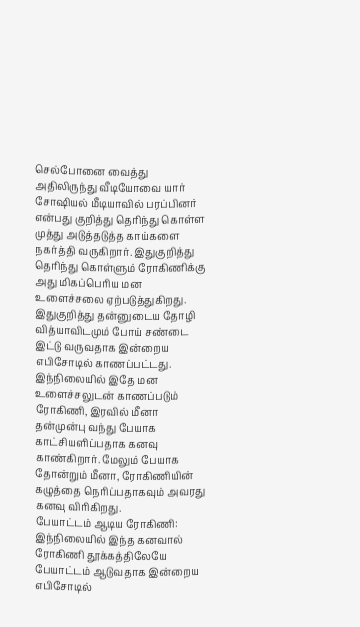செல்போனை வைத்து அதிலிருந்து வீடியோவை யார் சோஷியல் மீடியாவில் பரப்பினர் என்பது குறித்து தெரிந்து கொள்ள முத்து அடுத்தடுத்த காய்களை நகர்த்தி வருகிறார். இதுகுறித்து தெரிந்து கொள்ளும் ரோகிணிக்கு அது மிகப்பெரிய மன உளைச்சலை ஏற்படுத்துகிறது. இதுகுறித்து தன்னுடைய தோழி வித்யாவிடமும் போய் சண்டை இட்டு வருவதாக இன்றைய எபிசோடில் காணப்பட்டது. இந்நிலையில் இதே மன உளைச்சலுடன் காணப்படும் ரோகிணி, இரவில் மீனா தன்முன்பு வந்து பேயாக காட்சியளிப்பதாக கனவு காண்கிறார். மேலும் பேயாக தோன்றும் மீனா, ரோகிணியின் கழுத்தை நெரிப்பதாகவும் அவரது கனவு விரிகிறது.
பேயாட்டம் ஆடிய ரோகிணி: இந்நிலையில் இந்த கனவால் ரோகிணி தூக்கத்திலேயே பேயாட்டம் ஆடுவதாக இன்றைய எபிசோடில்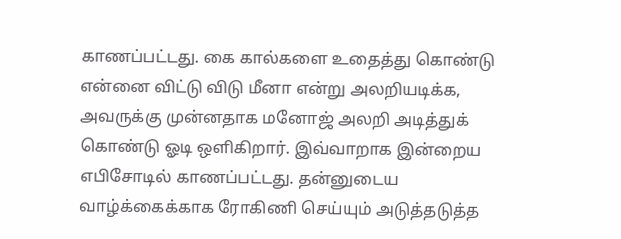காணப்பட்டது. கை கால்களை உதைத்து கொண்டு என்னை விட்டு விடு மீனா என்று அலறியடிக்க, அவருக்கு முன்னதாக மனோஜ் அலறி அடித்துக் கொண்டு ஓடி ஒளிகிறார். இவ்வாறாக இன்றைய எபிசோடில் காணப்பட்டது. தன்னுடைய வாழ்க்கைக்காக ரோகிணி செய்யும் அடுத்தடுத்த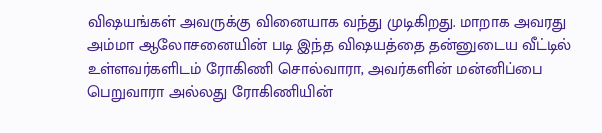விஷயங்கள் அவருக்கு வினையாக வந்து முடிகிறது. மாறாக அவரது அம்மா ஆலோசனையின் படி இந்த விஷயத்தை தன்னுடைய வீட்டில் உள்ளவர்களிடம் ரோகிணி சொல்வாரா, அவர்களின் மன்னிப்பை பெறுவாரா அல்லது ரோகிணியின்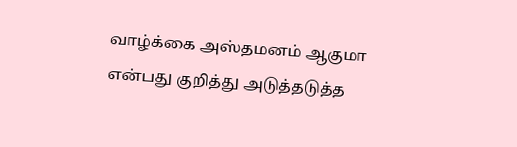வாழ்க்கை அஸ்தமனம் ஆகுமா என்பது குறித்து அடுத்தடுத்த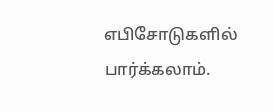எபிசோடுகளில் பார்க்கலாம்.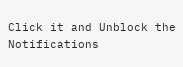Click it and Unblock the Notifications